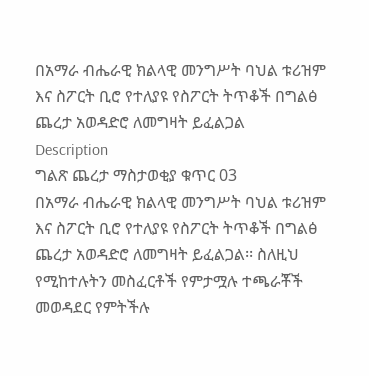በአማራ ብሔራዊ ክልላዊ መንግሥት ባህል ቱሪዝም እና ስፖርት ቢሮ የተለያዩ የስፖርት ትጥቆች በግልፅ ጨረታ አወዳድሮ ለመግዛት ይፈልጋል
Description
ግልጽ ጨረታ ማስታወቂያ ቁጥር 03
በአማራ ብሔራዊ ክልላዊ መንግሥት ባህል ቱሪዝም እና ስፖርት ቢሮ የተለያዩ የስፖርት ትጥቆች በግልፅ ጨረታ አወዳድሮ ለመግዛት ይፈልጋል፡፡ ስለዚህ የሚከተሉትን መስፈርቶች የምታሟሉ ተጫራቾች መወዳደር የምትችሉ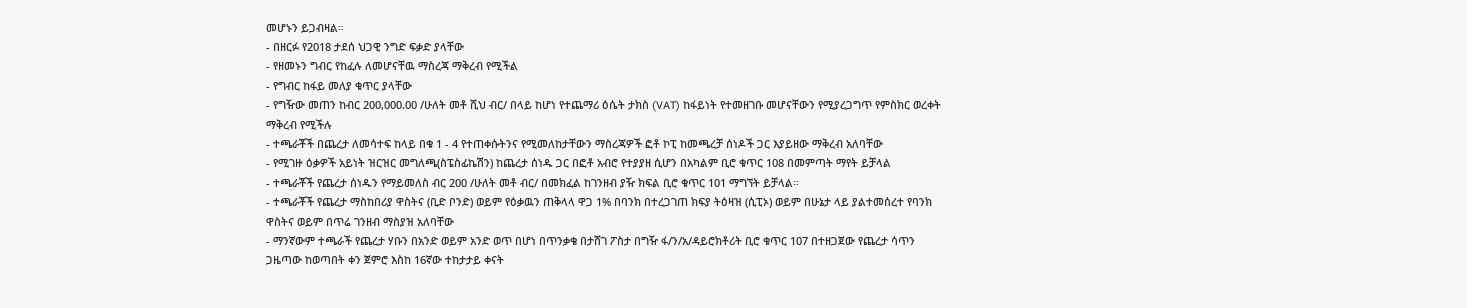መሆኑን ይጋብዛል።
- በዘርፉ የ2018 ታደሰ ህጋዊ ንግድ ፍቃድ ያላቸው
- የዘመኑን ግብር የከፈሉ ለመሆናቸዉ ማስረጃ ማቅረብ የሚችል
- የግብር ከፋይ መለያ ቁጥር ያላቸው
- የግዥው መጠን ከብር 200,000.00 /ሁለት መቶ ሺህ ብር/ በላይ ከሆነ የተጨማሪ ዕሴት ታክስ (VAT) ከፋይነት የተመዘገቡ መሆናቸውን የሚያረጋግጥ የምስክር ወረቀት ማቅረብ የሚችሉ
- ተጫራቾች በጨረታ ለመሳተፍ ከላይ በቁ 1 - 4 የተጠቀሱትንና የሚመለከታቸውን ማስረጃዎች ፎቶ ኮፒ ከመጫረቻ ሰነዶች ጋር እያይዘው ማቅረብ አለባቸው
- የሚገዙ ዕቃዎች አይነት ዝርዝር መግለጫ(ስፔስፊኬሽን) ከጨረታ ሰነዱ ጋር በፎቶ አብሮ የተያያዘ ሲሆን በአካልም ቢሮ ቁጥር 108 በመምጣት ማየት ይቻላል
- ተጫራቾች የጨረታ ሰነዱን የማይመለስ ብር 200 /ሁለት መቶ ብር/ በመክፈል ከገንዘብ ያዥ ክፍል ቢሮ ቁጥር 101 ማግኘት ይቻላል።
- ተጫራቾች የጨረታ ማስከበሪያ ዋስትና (ቢድ ቦንድ) ወይም የዕቃዉን ጠቅላላ ዋጋ 1% በባንክ በተረጋገጠ ክፍያ ትዕዛዝ (ሲፒኦ) ወይም በሁኔታ ላይ ያልተመሰረተ የባንክ ዋስትና ወይም በጥሬ ገንዘብ ማስያዝ አለባቸው
- ማንኛውም ተጫራች የጨረታ ሃቡን በአንድ ወይም አንድ ወጥ በሆነ በጥንቃቄ በታሸገ ፖስታ በግዥ ፋ/ን/አ/ዳይሮክቶሪት ቢሮ ቁጥር 107 በተዘጋጀው የጨረታ ሳጥን ጋዜጣው ከወጣበት ቀን ጀምሮ እስከ 16ኛው ተከታታይ ቀናት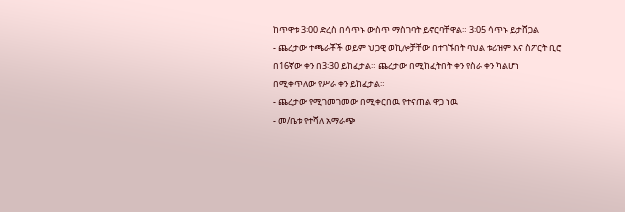ከጥዋቱ 3፡00 ድረስ በሳጥኑ ውስጥ ማስገባት ይኖርባቸዋል። 3፡05 ሳጥኑ ይታሸጋል
- ጨረታው ተጫራቾች ወይም ህጋዊ ወኪሎቻቸው በተገኙበት ባህል ቱሪዝም እና ስፖርት ቢሮ በ16ኛው ቀን በ3፡30 ይከፈታል። ጨረታው በሚከፈትበት ቀን የስራ ቀን ካልሆነ በሚቀጥለው የሥራ ቀን ይከፈታል።
- ጨረታው የሚገመገመው በሚቀርበዉ የተናጠል ዋጋ ነዉ
- መ/ቤቱ የተሻለ አማራጭ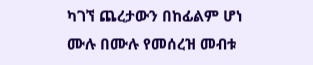ካገኘ ጨረታውን በከፊልም ሆነ ሙሉ በሙሉ የመሰረዝ መብቱ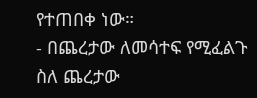የተጠበቀ ነው።
- በጨረታው ለመሳተፍ የሚፈልጉ ስለ ጨረታው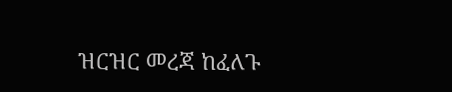ዝርዝር መረጃ ከፈለጉ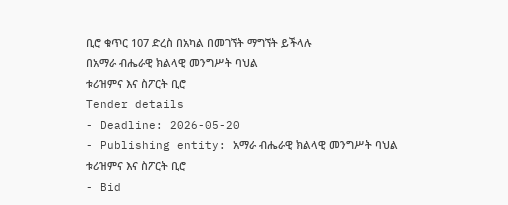ቢሮ ቁጥር 107 ድረስ በአካል በመገኘት ማግኘት ይችላሉ
በአማራ ብሔራዊ ክልላዊ መንግሥት ባህል
ቱሪዝምና እና ስፖርት ቢሮ
Tender details
- Deadline: 2026-05-20
- Publishing entity: አማራ ብሔራዊ ክልላዊ መንግሥት ባህል ቱሪዝምና እና ስፖርት ቢሮ
- Bid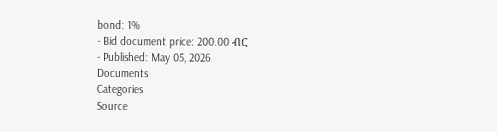bond: 1%
- Bid document price: 200.00 ብር
- Published: May 05, 2026
Documents
Categories
Source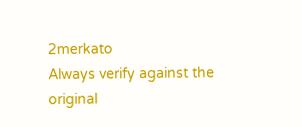2merkato
Always verify against the original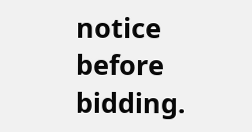notice before bidding.